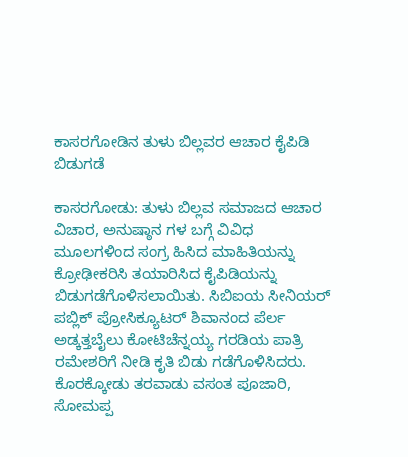ಕಾಸರಗೋಡಿನ ತುಳು ಬಿಲ್ಲವರ ಆಚಾರ ಕೈಪಿಡಿ ಬಿಡುಗಡೆ

ಕಾಸರಗೋಡು: ತುಳು ಬಿಲ್ಲವ ಸಮಾಜದ ಆಚಾರ ವಿಚಾರ, ಅನುಷ್ಠಾನ ಗಳ ಬಗ್ಗೆ ವಿವಿಧ ಮೂಲಗಳಿಂದ ಸಂಗ್ರ ಹಿಸಿದ ಮಾಹಿತಿಯನ್ನು ಕ್ರೋಢೀಕರಿಸಿ ತಯಾರಿಸಿದ ಕೈಪಿಡಿಯನ್ನು ಬಿಡುಗಡೆಗೊಳಿಸಲಾಯಿತು. ಸಿಬಿಐಯ ಸೀನಿಯರ್ ಪಬ್ಲಿಕ್ ಪ್ರೋಸಿಕ್ಯೂಟರ್ ಶಿವಾನಂದ ಪೆರ್ಲ ಅಡ್ಕತ್ತಬೈಲು ಕೋಟಿಚೆನ್ನಯ್ಯ ಗರಡಿಯ ಪಾತ್ರಿ ರಮೇಶರಿಗೆ ನೀಡಿ ಕೃತಿ ಬಿಡು ಗಡೆಗೊಳಿಸಿದರು. ಕೊರಕ್ಕೋಡು ತರವಾಡು ವಸಂತ ಪೂಜಾರಿ, ಸೋಮಪ್ಪ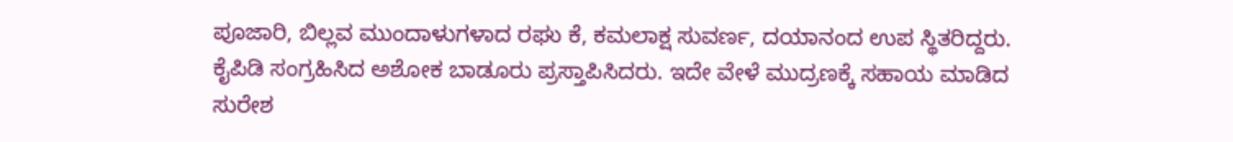ಪೂಜಾರಿ, ಬಿಲ್ಲವ ಮುಂದಾಳುಗಳಾದ ರಘು ಕೆ, ಕಮಲಾಕ್ಷ ಸುವರ್ಣ, ದಯಾನಂದ ಉಪ ಸ್ಥಿತರಿದ್ದರು. ಕೈಪಿಡಿ ಸಂಗ್ರಹಿಸಿದ ಅಶೋಕ ಬಾಡೂರು ಪ್ರಸ್ತಾಪಿಸಿದರು. ಇದೇ ವೇಳೆ ಮುದ್ರಣಕ್ಕೆ ಸಹಾಯ ಮಾಡಿದ ಸುರೇಶ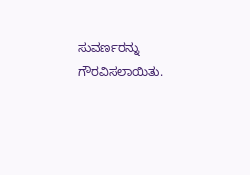ಸುವರ್ಣರನ್ನು ಗೌರವಿಸಲಾಯಿತು.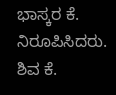ಭಾಸ್ಕರ ಕೆ. ನಿರೂಪಿಸಿದರು. ಶಿವ ಕೆ.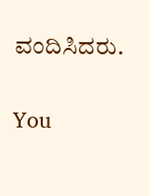ವಂದಿಸಿದರು.

You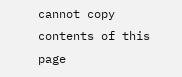cannot copy contents of this page